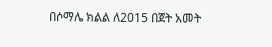በሶማሌ ክልል ለ2015 በጀት አመት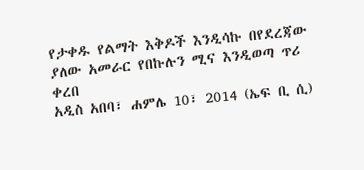የታቀዱ የልማት እቅዶች እንዲሳኩ በየደረጃው ያለው አመራር የበኩሉን ሚና እንዲወጣ ጥሪ ቀረበ
አዲስ አበባ፣ ሐምሌ 10፣ 2014 (ኤፍ ቢ ሲ)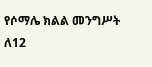የሶማሌ ክልል መንግሥት ለ12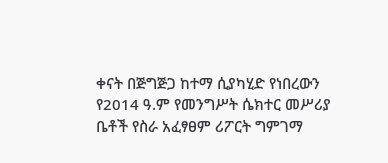ቀናት በጅግጅጋ ከተማ ሲያካሂድ የነበረውን የ2014 ዓ.ም የመንግሥት ሴክተር መሥሪያ ቤቶች የስራ አፈፃፀም ሪፖርት ግምገማ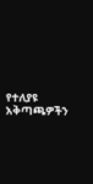የተለያዩ አቅጣጫዎችን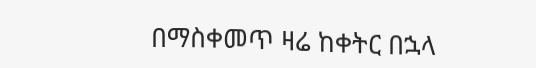በማስቀመጥ ዛሬ ከቀትር በኋላ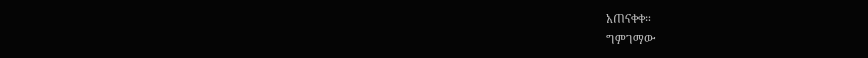አጠናቀቀ።
ግምገማው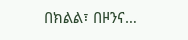በክልል፣ በዞንና…